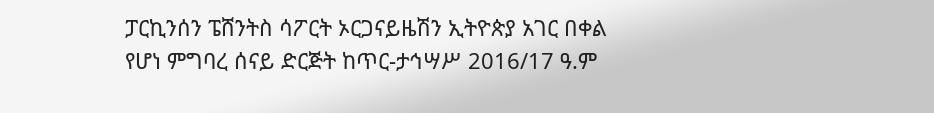ፓርኪንሰን ፔሸንትስ ሳፖርት ኦርጋናይዜሽን ኢትዮጵያ አገር በቀል የሆነ ምግባረ ሰናይ ድርጅት ከጥር-ታኅሣሥ 2016/17 ዓ.ም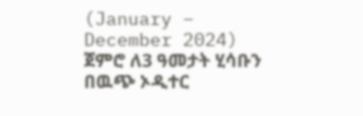(January – December 2024) ጀምሮ ለ3 ዓመታት ሂሳቡን በዉጭ ኦዲተር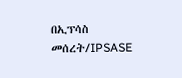በኢፕሳስ መሰረት/IPSASE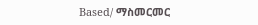Based/ ማስመርመር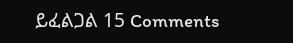ይፈልጋል 15 Comments